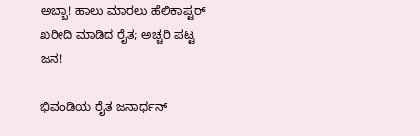ಅಬ್ಬಾ! ಹಾಲು ಮಾರಲು ಹೆಲಿಕಾಪ್ಟರ್ ಖರೀದಿ ಮಾಡಿದ ರೈತ; ಅಚ್ಚರಿ ಪಟ್ಟ ಜನ!

ಭಿವಂಡಿಯ ರೈತ ಜನಾರ್ಧನ್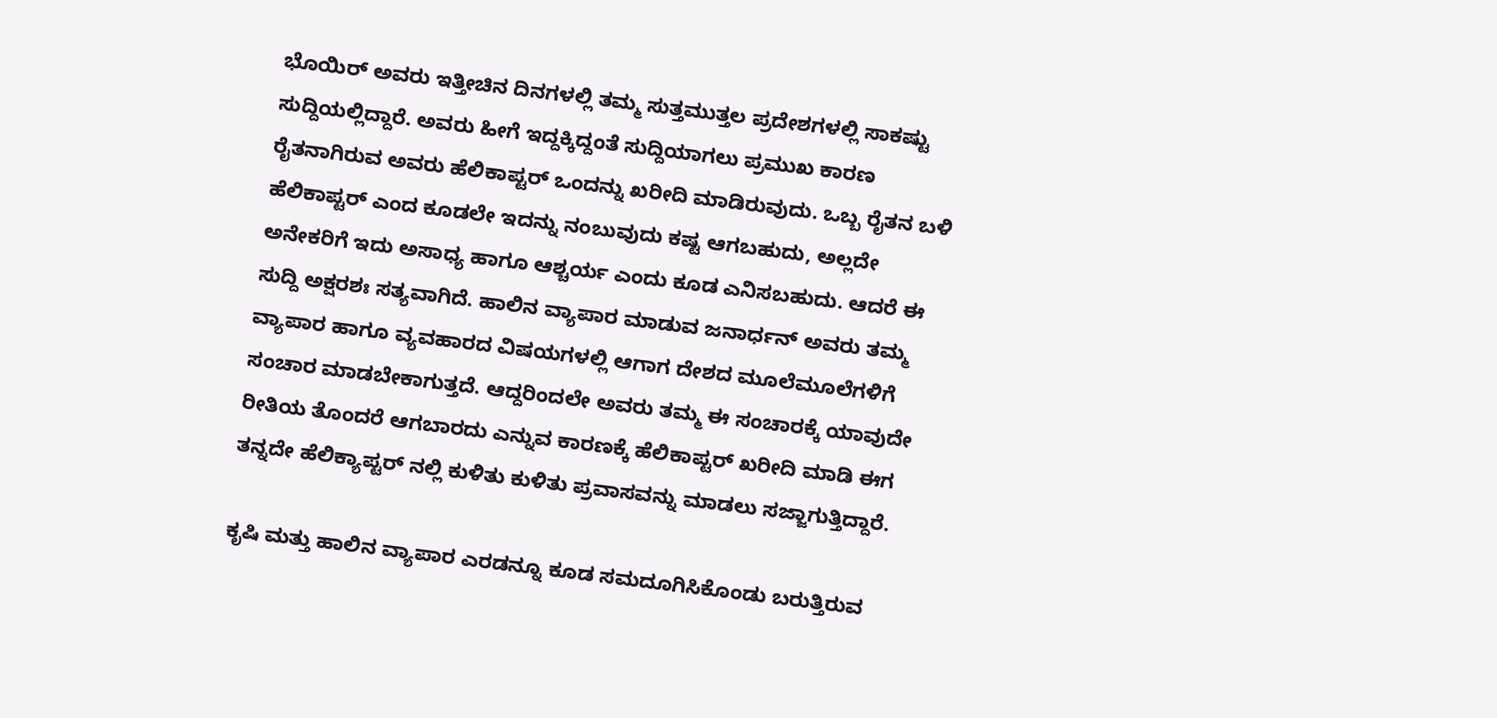ಭೊಯಿರ್ ಅವರು ಇತ್ತೀಚಿನ ದಿನಗಳಲ್ಲಿ ತಮ್ಮ ಸುತ್ತಮುತ್ತಲ ಪ್ರದೇಶಗಳಲ್ಲಿ ಸಾಕಷ್ಟು ಸುದ್ದಿಯಲ್ಲಿದ್ದಾರೆ. ಅವರು ಹೀಗೆ ಇದ್ದಕ್ಕಿದ್ದಂತೆ ಸುದ್ದಿಯಾಗಲು ಪ್ರಮುಖ ಕಾರಣ ರೈತನಾಗಿರುವ ಅವರು ಹೆಲಿಕಾಪ್ಟರ್ ಒಂದನ್ನು ಖರೀದಿ ಮಾಡಿರುವುದು. ಒಬ್ಬ ರೈತನ ಬಳಿ ಹೆಲಿಕಾಪ್ಟರ್ ಎಂದ ಕೂಡಲೇ ಇದನ್ನು ನಂಬುವುದು ಕಷ್ಟ ಆಗಬಹುದು, ಅಲ್ಲದೇ ಅನೇಕರಿಗೆ ಇದು ಅಸಾಧ್ಯ ಹಾಗೂ ಆಶ್ಚರ್ಯ ಎಂದು ಕೂಡ ಎನಿಸಬಹುದು. ಆದರೆ ಈ ಸುದ್ದಿ ಅಕ್ಷರಶಃ ಸತ್ಯವಾಗಿದೆ. ಹಾಲಿನ ವ್ಯಾಪಾರ ಮಾಡುವ ಜನಾರ್ಧನ್ ಅವರು ತಮ್ಮ ವ್ಯಾಪಾರ ಹಾಗೂ ವ್ಯವಹಾರದ ವಿಷಯಗಳಲ್ಲಿ ಆಗಾಗ ದೇಶದ ಮೂಲೆಮೂಲೆಗಳಿಗೆ ಸಂಚಾರ ಮಾಡಬೇಕಾಗುತ್ತದೆ. ಆದ್ದರಿಂದಲೇ ಅವರು ತಮ್ಮ ಈ ಸಂಚಾರಕ್ಕೆ ಯಾವುದೇ ರೀತಿಯ ತೊಂದರೆ ಆಗಬಾರದು ಎನ್ನುವ ಕಾರಣಕ್ಕೆ ಹೆಲಿಕಾಪ್ಟರ್ ಖರೀದಿ ಮಾಡಿ ಈಗ ತನ್ನದೇ ಹೆಲಿಕ್ಯಾಪ್ಟರ್ ನಲ್ಲಿ ಕುಳಿತು ಕುಳಿತು ಪ್ರವಾಸವನ್ನು ಮಾಡಲು ಸಜ್ಜಾಗುತ್ತಿದ್ದಾರೆ.

ಕೃಷಿ ಮತ್ತು ಹಾಲಿನ ವ್ಯಾಪಾರ ಎರಡನ್ನೂ ಕೂಡ ಸಮದೂಗಿಸಿಕೊಂಡು ಬರುತ್ತಿರುವ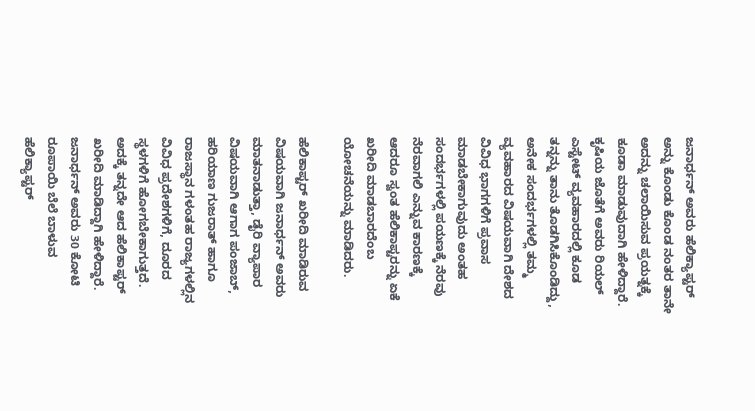ಜನಾರ್ಧನ್ ಅವರು ಹೆಲಿಕ್ಯಾಪ್ಟರ್ ಅನ್ನು ಕೊಂಡು ಕೊಂಡ ನಂತರ ತಾನೇ ಅದನ್ನು ಚಲಾಯಿಸುವ ಪ್ರಯತ್ನಕ್ಕೆ ಕೂಡಾ ಮಾಡುವುದಾಗಿ ಹೇಳಿದ್ದಾರೆ. ಕೃಷಿಯ ಜೊತೆಗೆ ಅವರು ರಿಯಲ್ ಎಸ್ಟೇಟ್ ವ್ಯವಹಾರದಲ್ಲಿ ಕೂಡ ತನ್ನನ್ನು ತಾನು ತೊಡಗಿಸಿಕೊಂಡಿದ್ದು, ಅನೇಕ ಸಂದರ್ಭಗಳಲ್ಲಿ ತಮ್ಮ ವ್ಯವಹಾರದ ವಿಷಯವಾಗಿ ದೇಶದ ವಿವಿಧ ಭಾಗಗಳಿಗೆ ಪ್ರವಾಸ ಮಾಡಬೇಕಾಗುವುದು ಅಂತಹ ಸಂದರ್ಭಗಳಲ್ಲಿ ಪಯಣಕ್ಕೆ ನೆರವು ನೆರವಾಗಲಿ ಎನ್ನುವ ಕಾರಣಕ್ಕೆ ಆದರೂ ಸ್ವಂತ ಹೆಲಿಕಾಪ್ಟರನ್ನು ಏಕೆ ಖರೀದಿ ಮಾಡಬಾರದೆಂಬ ಯೋಚನೆಯನ್ನು ಮಾಡಿದರು.

ಹೆಲಿಕಾಪ್ಟರ್ ಖರೀದಿ ಮಾಡಿರುವ ವಿಷಯವಾಗಿ ಜನಾರ್ಧನ್ ಅವರು ಮಾತನಾಡುತ್ತಾ, ಡೈರಿ ವ್ಯಾಪಾರ ವಿಷಯವಾಗಿ ಆಗಾಗ ಪಂಜಾಬ್, ಹರಿಯಾಣ ಗುಜರಾತ್ ಹಾಗೂ ರಾಜಸ್ಥಾನ ಗಳಂತಹ ರಾಜ್ಯಗಳಲ್ಲಿನ ವಿವಿಧ ಪ್ರದೇಶಗಳಿಗೆ, ದೂರದ ಸ್ಥಳಗಳಿಗೆ ಹೋಗಬೇಕಾಗುತ್ತದೆ. ಅದಕ್ಕೆ ತನ್ನದೇ ಆದ ಹೆಲಿಕಾಪ್ಟರ್ ಖರೀದಿ ಮಾಡಿದ್ದಾಗಿ ಹೇಳಿದ್ದಾರೆ. ಜನಾರ್ಧನ್ ಅವರು 30 ಕೋಟಿ ರೂಪಾಯಿ ಬೆಲೆ ಬಾಳುವ ಹೆಲಿಕ್ಯಾಪ್ಟರ್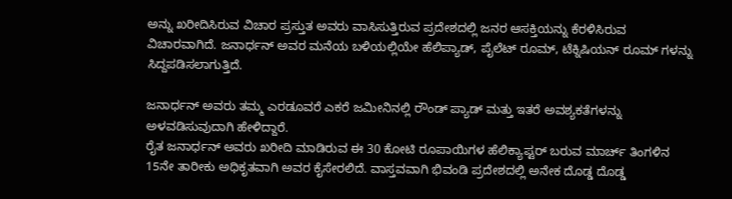ಅನ್ನು ಖರೀದಿಸಿರುವ ವಿಚಾರ ಪ್ರಸ್ತುತ ಅವರು ವಾಸಿಸುತ್ತಿರುವ ಪ್ರದೇಶದಲ್ಲಿ ಜನರ ಆಸಕ್ತಿಯನ್ನು ಕೆರಳಿಸಿರುವ ವಿಚಾರವಾಗಿದೆ. ಜನಾರ್ಧನ್ ಅವರ ಮನೆಯ ಬಳಿಯಲ್ಲಿಯೇ ಹೆಲಿಪ್ಯಾಡ್, ಪೈಲೆಟ್ ರೂಮ್, ಟೆಕ್ನಿಷಿಯನ್ ರೂಮ್ ಗಳನ್ನು ಸಿದ್ದಪಡಿಸಲಾಗುತ್ತಿದೆ.

ಜನಾರ್ಧನ್ ಅವರು ತಮ್ಮ ಎರಡೂವರೆ ಎಕರೆ ಜಮೀನಿನಲ್ಲಿ ರೌಂಡ್ ಪ್ಯಾಡ್ ಮತ್ತು ಇತರೆ ಅವಶ್ಯಕತೆಗಳನ್ನು ಅಳವಡಿಸುವುದಾಗಿ ಹೇಳಿದ್ದಾರೆ.
ರೈತ ಜನಾರ್ಧನ್ ಅವರು ಖರೀದಿ ಮಾಡಿರುವ ಈ 30 ಕೋಟಿ ರೂಪಾಯಿಗಳ ಹೆಲಿಕ್ಯಾಪ್ಟರ್ ಬರುವ ಮಾರ್ಚ್ ತಿಂಗಳಿನ 15ನೇ ತಾರೀಕು ಅಧಿಕೃತವಾಗಿ ಅವರ ಕೈಸೇರಲಿದೆ. ವಾಸ್ತವವಾಗಿ ಭಿವಂಡಿ ಪ್ರದೇಶದಲ್ಲಿ ಅನೇಕ ದೊಡ್ಡ ದೊಡ್ಡ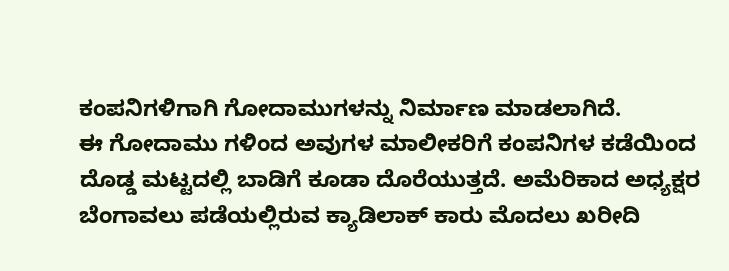ಕಂಪನಿಗಳಿಗಾಗಿ ಗೋದಾಮುಗಳನ್ನು ನಿರ್ಮಾಣ ಮಾಡಲಾಗಿದೆ.
ಈ ಗೋದಾಮು ಗಳಿಂದ ಅವುಗಳ ಮಾಲೀಕರಿಗೆ ಕಂಪನಿಗಳ ಕಡೆಯಿಂದ ದೊಡ್ಡ ಮಟ್ಟದಲ್ಲಿ ಬಾಡಿಗೆ ಕೂಡಾ ದೊರೆಯುತ್ತದೆ. ಅಮೆರಿಕಾದ ಅಧ್ಯಕ್ಷರ ಬೆಂಗಾವಲು ಪಡೆಯಲ್ಲಿರುವ ಕ್ಯಾಡಿಲಾಕ್ ಕಾರು ಮೊದಲು ಖರೀದಿ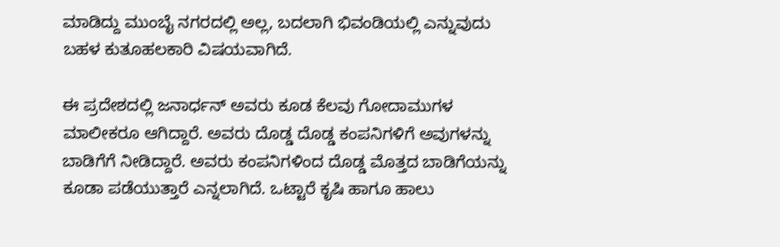ಮಾಡಿದ್ದು ಮುಂಬೈ ನಗರದಲ್ಲಿ ಅಲ್ಲ, ಬದಲಾಗಿ ಭಿವಂಡಿಯಲ್ಲಿ ಎನ್ನುವುದು ಬಹಳ ಕುತೂಹಲಕಾರಿ ವಿಷಯವಾಗಿದೆ.

ಈ ಪ್ರದೇಶದಲ್ಲಿ ಜನಾರ್ಧನ್ ಅವರು ಕೂಡ ಕೆಲವು ಗೋದಾಮುಗಳ ಮಾಲೀಕರೂ ಆಗಿದ್ದಾರೆ. ಅವರು ದೊಡ್ಡ ದೊಡ್ಡ ಕಂಪನಿಗಳಿಗೆ ಅವುಗಳನ್ನು ಬಾಡಿಗೆಗೆ ನೀಡಿದ್ದಾರೆ. ಅವರು ಕಂಪನಿಗಳಿಂದ ದೊಡ್ಡ ಮೊತ್ತದ ಬಾಡಿಗೆಯನ್ನು ಕೂಡಾ ಪಡೆಯುತ್ತಾರೆ ಎನ್ನಲಾಗಿದೆ. ಒಟ್ಟಾರೆ ಕೃಷಿ ಹಾಗೂ ಹಾಲು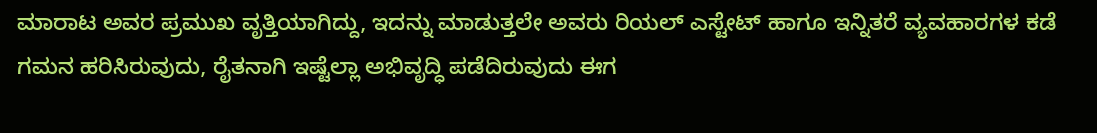ಮಾರಾಟ ಅವರ ಪ್ರಮುಖ ವೃತ್ತಿಯಾಗಿದ್ದು, ಇದನ್ನು ಮಾಡುತ್ತಲೇ ಅವರು ರಿಯಲ್ ಎಸ್ಟೇಟ್ ಹಾಗೂ ಇನ್ನಿತರೆ ವ್ಯವಹಾರಗಳ ಕಡೆ ಗಮನ ಹರಿಸಿರುವುದು, ರೈತನಾಗಿ ಇಷ್ಟೆಲ್ಲಾ ಅಭಿವೃದ್ಧಿ ಪಡೆದಿರುವುದು ಈಗ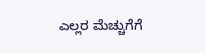ಎಲ್ಲರ ಮೆಚ್ಚುಗೆಗೆ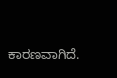ಕಾರಣವಾಗಿದೆ.